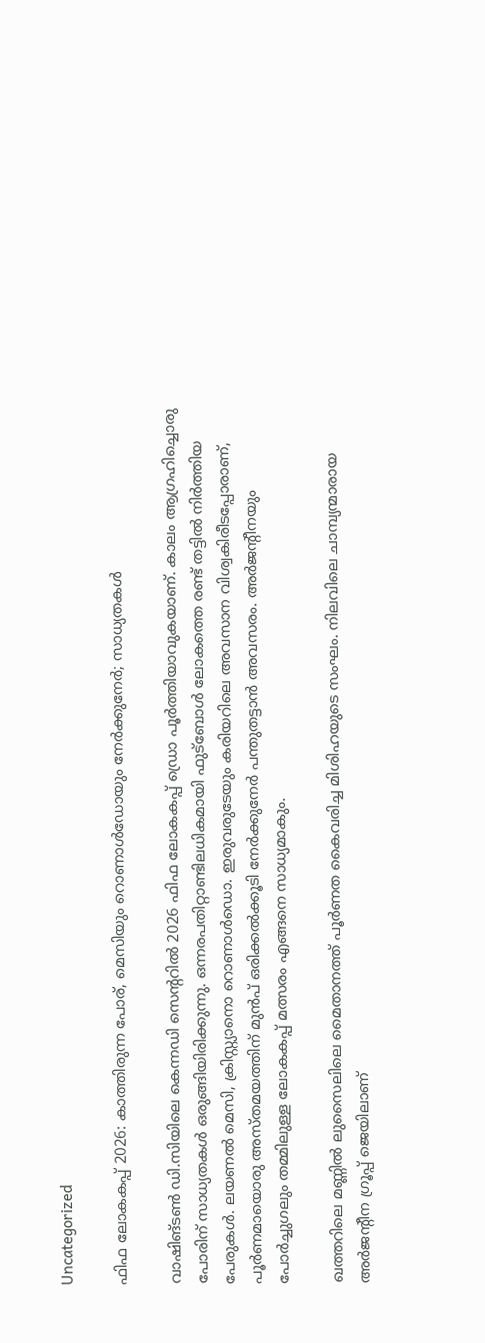Uncategorized

ഫിഫ ലോകകപ്പ് 2026: കാത്തിരുന്ന പോര്, മെസിയും റൊണാള്‍ഡോയും നേർക്കുനേർ; സാധ്യതകള്‍

വാഷിങ്ടണ്‍ ഡി.സിയിലെ കെന്നഡി സെന്ററില്‍ 2026 ഫിഫ ലോകകപ്പ് ഡ്രൊ പൂര്‍ത്തിയാവുകയാണ്. കാലം ആഗ്രഹിച്ചൊരു പോരിന് സാധ്യതകള്‍ ഒരുങ്ങിയിരിക്കുന്നു. ഒന്നരപതിറ്റാണ്ടിലധികമായി ഫുട്ബോള്‍ ലോകത്തെ രണ്ട് തട്ടില്‍ നിര്‍ത്തിയ പേരുകള്‍. ലയണല്‍ മെസി, ക്രിസ്റ്റ്യാനൊ റൊണാള്‍ഡൊ. ഇരുവരുടേയും കരിയറിലെ അവസാന വിശ്വകിരീടപ്പോരാണ്, പൂര്‍ണമായൊരു അസ്തമയത്തിന് മുൻപ് ഒരിക്കല്‍ക്കൂടി നേര്‍ക്കുനേര്‍ പന്തുതട്ടാൻ അവസരം. അര്‍ജന്റീനയും പോര്‍ച്ചുഗലും തമ്മിലുള്ള ലോകകപ്പ് മത്സരം എങ്ങനെ സാധ്യമാകും.

ഖത്തറിലെ മണ്ണില്‍ ലുസൈലിലെ മൈതാനത്ത് പൂര്‍ണത കൈവരിച്ച മിശിഹയുടെ സംഘം. നിലവിലെ ചാമ്പ്യന്മാരായ അര്‍ജന്റീന ഗ്രൂപ്പ് ജെയിലാണ്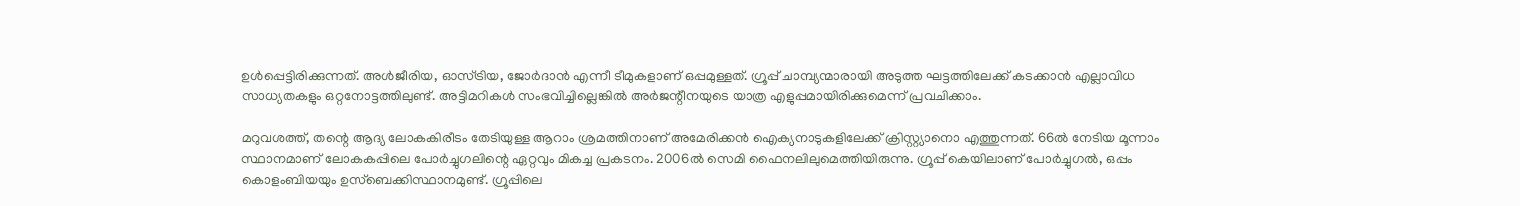ഉള്‍പ്പെട്ടിരിക്കുന്നത്. അള്‍ജീരിയ, ഓസ്ട്രിയ, ജോര്‍ദാൻ എന്നീ ടീമുകളാണ് ഒപ്പമുള്ളത്. ഗ്രൂപ്പ് ചാമ്പ്യന്മാരായി അടുത്ത ഘട്ടത്തിലേക്ക് കടക്കാൻ എല്ലാവിധ സാധ്യതകളും ഒറ്റനോട്ടത്തിലുണ്ട്. അട്ടിമറികള്‍ സംഭവിച്ചില്ലെങ്കില്‍ അര്‍ജന്റീനയുടെ യാത്ര എളുപ്പമായിരിക്കുമെന്ന് പ്രവചിക്കാം.

മറുവശത്ത്, തന്റെ ആദ്യ ലോകകിരീടം തേടിയുള്ള ആറാം ശ്രമത്തിനാണ് അമേരിക്കൻ ഐക്യനാടുകളിലേക്ക് ക്രിസ്റ്റ്യാനൊ എത്തുന്നത്. 66ല്‍ നേടിയ മൂന്നാം സ്ഥാനമാണ് ലോകകപ്പിലെ പോര്‍ച്ചുഗലിന്റെ ഏറ്റവും മികച്ച പ്രകടനം. 2006ല്‍ സെമി ഫൈനലിലുമെത്തിയിരുന്നു. ഗ്രൂപ്പ് കെയിലാണ് പോര്‍ച്ചുഗല്‍, ഒപ്പം കൊളംബിയയും ഉസ്ബെക്കിസ്ഥാനമുണ്ട്. ഗ്രൂപ്പിലെ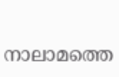നാലാമത്തെ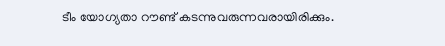ടീം യോഗ്യതാ റൗണ്ട് കടന്നുവരുന്നവരായിരിക്കും.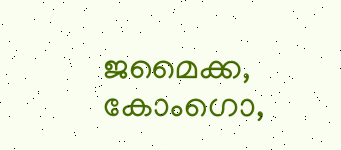ജമൈക്ക, കോംഗൊ,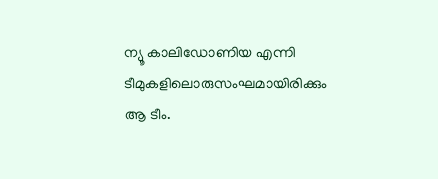ന്യൂ കാലിഡോണിയ എന്നി ടീമുകളിലൊരുസംഘമായിരിക്കും ആ ടീം.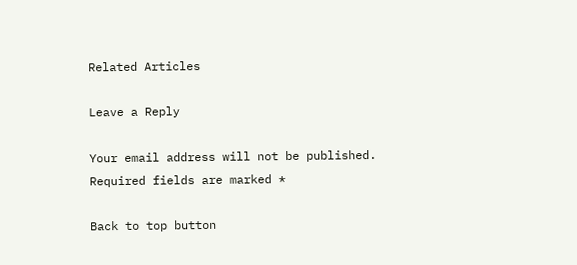Related Articles

Leave a Reply

Your email address will not be published. Required fields are marked *

Back to top button